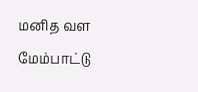மனித வள மேம்பாட்டு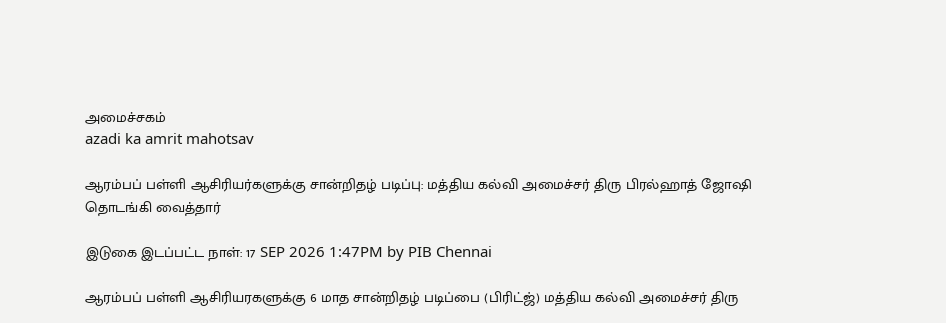அமைச்சகம்
azadi ka amrit mahotsav

ஆரம்பப் பள்ளி ஆசிரியர்களுக்கு சான்றிதழ் படிப்பு: மத்திய கல்வி அமைச்சர் திரு பிரல்ஹாத் ஜோஷி தொடங்கி வைத்தார்

இடுகை இடப்பட்ட நாள்: 17 SEP 2026 1:47PM by PIB Chennai

ஆரம்பப் பள்ளி ஆசிரியரகளுக்கு 6 மாத சான்றிதழ் படிப்பை (பிரிட்ஜ்) மத்திய கல்வி அமைச்சர் திரு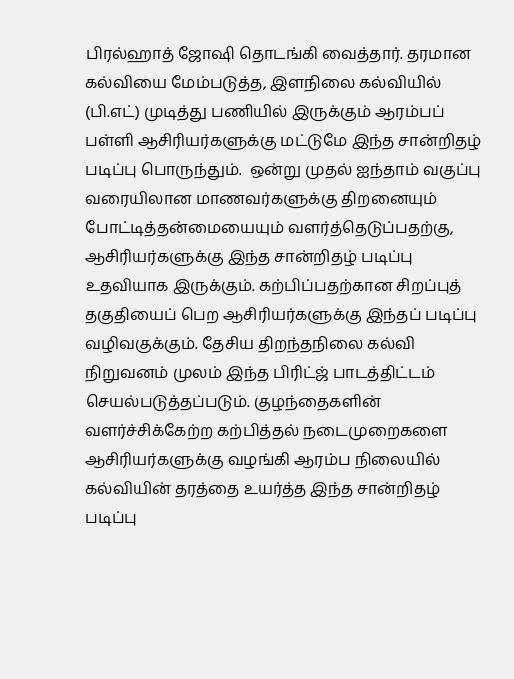பிரல்ஹாத் ஜோஷி தொடங்கி வைத்தார். தரமான கல்வியை மேம்படுத்த, இளநிலை கல்வியில் (பி.எட்) முடித்து பணியில் இருக்கும் ஆரம்பப் பள்ளி ஆசிரியர்களுக்கு மட்டுமே இந்த சான்றிதழ் படிப்பு பொருந்தும்.  ஒன்று முதல் ஐந்தாம் வகுப்பு வரையிலான மாணவர்களுக்கு திறனையும் போட்டித்தன்மையையும் வளர்த்தெடுப்பதற்கு, ஆசிரியர்களுக்கு இந்த சான்றிதழ் படிப்பு உதவியாக இருக்கும். கற்பிப்பதற்கான சிறப்புத் தகுதியைப் பெற ஆசிரியர்களுக்கு இந்தப் படிப்பு வழிவகுக்கும். தேசிய திறந்தநிலை கல்வி நிறுவனம் முலம் இந்த பிரிட்ஜ் பாடத்திட்டம் செயல்படுத்தப்படும். குழந்தைகளின் வளர்ச்சிக்கேற்ற கற்பித்தல் நடைமுறைகளை ஆசிரியர்களுக்கு வழங்கி ஆரம்ப நிலையில் கல்வியின் தரத்தை உயர்த்த இந்த சான்றிதழ் படிப்பு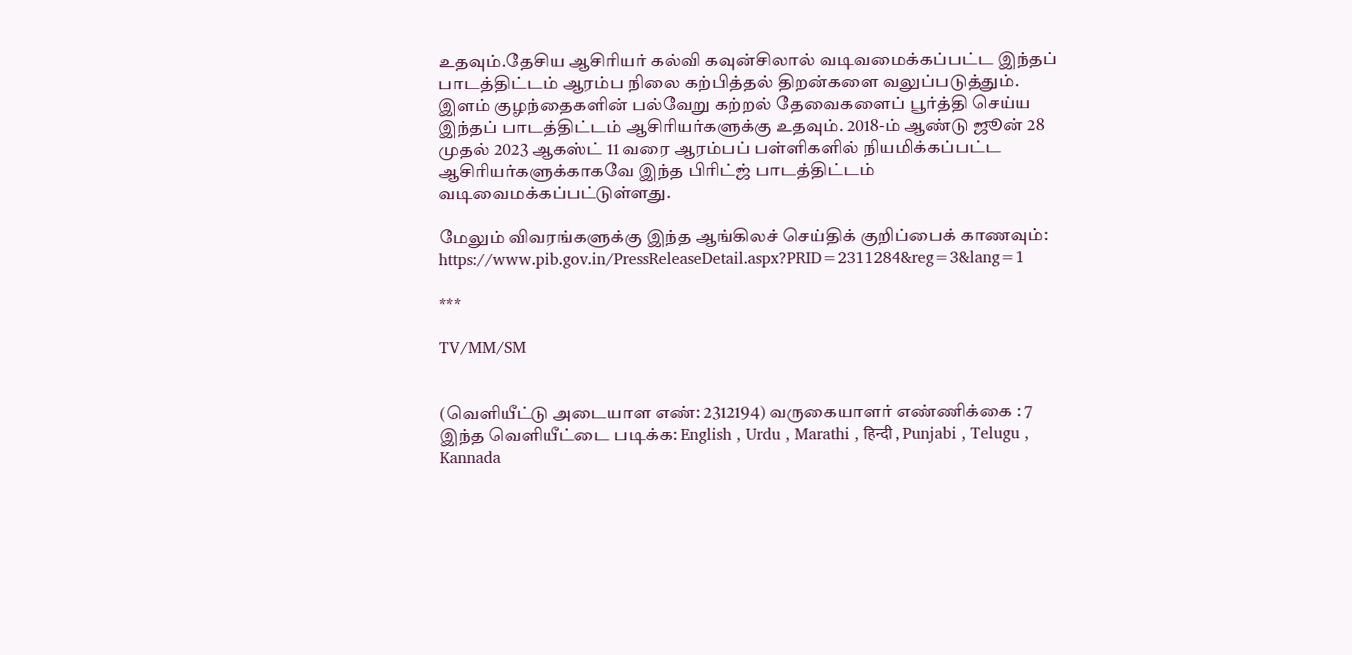உதவும்.தேசிய ஆசிரியர் கல்வி கவுன்சிலால் வடிவமைக்கப்பட்ட இந்தப் பாடத்திட்டம் ஆரம்ப நிலை கற்பித்தல் திறன்களை வலுப்படுத்தும். இளம் குழந்தைகளின் பல்வேறு கற்றல் தேவைகளைப் பூர்த்தி செய்ய இந்தப் பாடத்திட்டம் ஆசிரியர்களுக்கு உதவும். 2018-ம் ஆண்டு ஜூன் 28 முதல் 2023 ஆகஸ்ட் 11 வரை ஆரம்பப் பள்ளிகளில் நியமிக்கப்பட்ட ஆசிரியர்களுக்காகவே இந்த பிரிட்ஜ் பாடத்திட்டம் வடிவைமக்கப்பட்டுள்ளது.

மேலும் விவரங்களுக்கு இந்த ஆங்கிலச் செய்திக் குறிப்பைக் காணவும்: https://www.pib.gov.in/PressReleaseDetail.aspx?PRID=2311284&reg=3&lang=1

***

TV/MM/SM


(வெளியீட்டு அடையாள எண்: 2312194) வருகையாளர் எண்ணிக்கை : 7
இந்த வெளியீட்டை படிக்க: English , Urdu , Marathi , हिन्दी , Punjabi , Telugu , Kannada